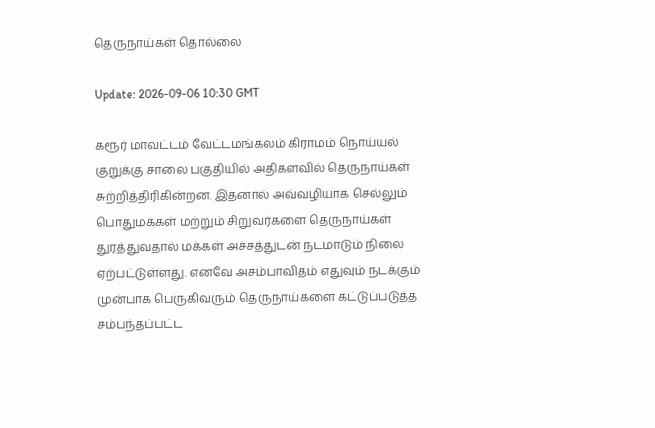தெருநாய்கள் தொல்லை

Update: 2026-09-06 10:30 GMT

கரூர் மாவட்டம் வேட்டமங்கலம் கிராமம் நொய்யல் குறுக்கு சாலை பகுதியில் அதிகளவில் தெருநாய்கள் சுற்றித்திரிகின்றன. இதனால் அவ்வழியாக செல்லும் பொதுமக்கள் மற்றும் சிறுவர்களை தெருநாய்கள் துரத்துவதால் மக்கள் அச்சத்துடன் நடமாடும் நிலை ஏற்பட்டுள்ளது. எனவே அசம்பாவிதம் எதுவும் நடக்கும் முன்பாக பெருகிவரும் தெருநாய்களை கட்டுப்படுத்த சம்பந்தப்பட்ட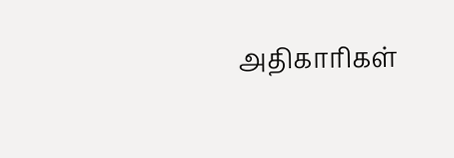அதிகாரிகள்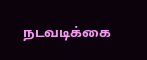நடவடிக்கை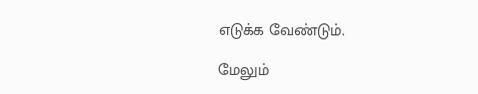எடுக்க வேண்டும்.

மேலும்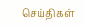செய்திகள்